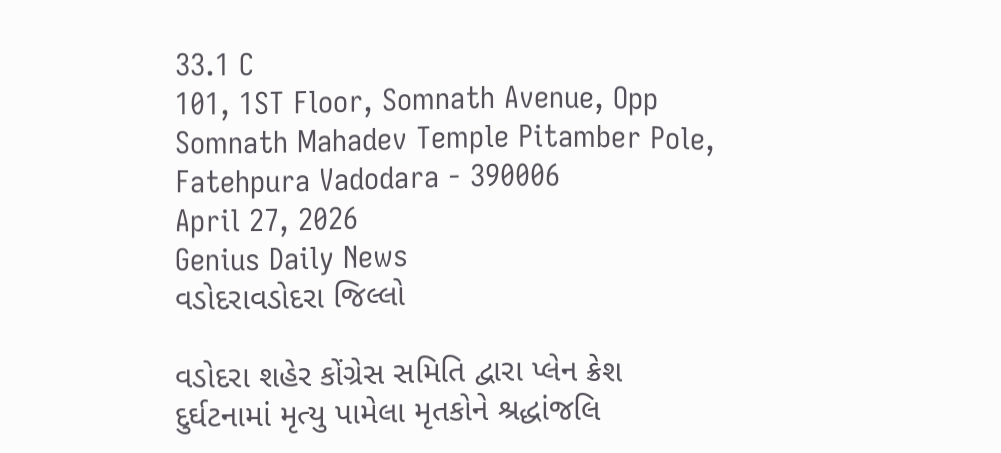33.1 C
101, 1ST Floor, Somnath Avenue, Opp Somnath Mahadev Temple Pitamber Pole, Fatehpura Vadodara - 390006
April 27, 2026
Genius Daily News
વડોદરાવડોદરા જિલ્લો

વડોદરા શહેર કોંગ્રેસ સમિતિ દ્વારા પ્લેન ક્રેશ દુર્ઘટનામાં મૃત્યુ પામેલા મૃતકોને શ્રદ્ધાંજલિ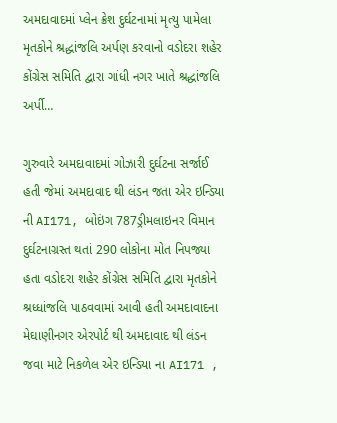અમદાવાદમાં પ્લેન ક્રેશ દુર્ઘટનામાં મૃત્યુ પામેલા મૃતકોને શ્રદ્ધાંજલિ અર્પણ કરવાનો વડોદરા શહેર કોંગ્રેસ સમિતિ દ્વારા ગાંધી નગર ખાતે શ્રદ્ધાંજલિ અર્પી…

ગુરુવારે અમદાવાદમાં ગોઝારી દુર્ઘટના સર્જાઈ હતી જેમાં અમદાવાદ થી લંડન જતા એર ઇન્ડિયા ની AI171, બોઇંગ 787ડ્રીમલાઇનર વિમાન દુર્ઘટનાગ્રસ્ત થતાં 290 લોકોના મોત નિપજ્યા હતા વડોદરા શહેર કોંગ્રેસ સમિતિ દ્વારા મૃતકોને શ્રધ્ધાંજલિ પાઠવવામાં આવી હતી અમદાવાદના મેઘાણીનગર એરપોર્ટ થી અમદાવાદ થી લંડન જવા માટે નિકળેલ એર ઇન્ડિયા ના AI171 ,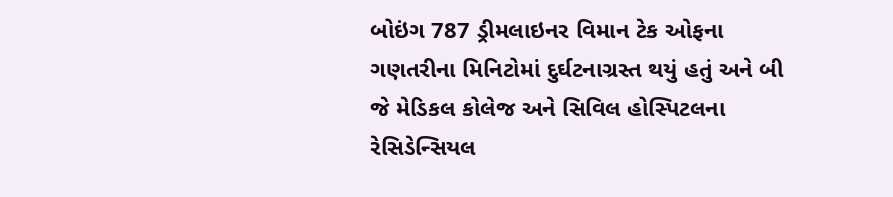બોઇંગ 787 ડ્રીમલાઇનર વિમાન ટેક ઓફના ગણતરીના મિનિટોમાં દુર્ઘટનાગ્રસ્ત થયું હતું અને બી જે મેડિકલ કોલેજ અને સિવિલ હોસ્પિટલના રેસિડેન્સિયલ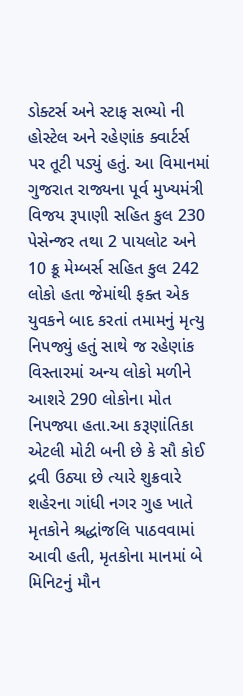ડોક્ટર્સ અને સ્ટાફ સભ્યો ની હોસ્ટેલ અને રહેણાંક ક્વાર્ટર્સ પર તૂટી પડ્યું હતું. આ વિમાનમાં ગુજરાત રાજ્યના પૂર્વ મુખ્યમંત્રી વિજય રૂપાણી સહિત કુલ 230 પેસેન્જર તથા 2 પાયલોટ અને 10 ક્રૂ મેમ્બર્સ સહિત કુલ 242 લોકો હતા જેમાંથી ફક્ત એક યુવકને બાદ કરતાં તમામનું મૃત્યુ નિપજ્યું હતું સાથે જ રહેણાંક વિસ્તારમાં અન્ય લોકો મળીને આશરે 290 લોકોના મોત નિપજ્યા હતા.આ કરૂણાંતિકા એટલી મોટી બની છે કે સૌ કોઈ દ્રવી ઉઠ્યા છે ત્યારે શુક્રવારે શહેરના ગાંધી નગર ગુહ ખાતે
મૃતકોને શ્રદ્ધાંજલિ પાઠવવામાં આવી હતી, મૃતકોના માનમાં બે મિનિટનું મૌન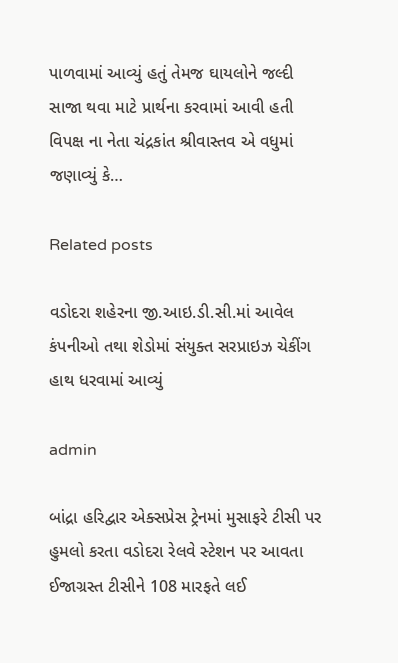પાળવામાં આવ્યું હતું તેમજ ઘાયલોને જલ્દી સાજા થવા માટે પ્રાર્થના કરવામાં આવી હતી વિપક્ષ ના નેતા ચંદ્રકાંત શ્રીવાસ્તવ એ વધુમાં જણાવ્યું કે…

Related posts

વડોદરા શહેરના જી.આઇ.ડી.સી.માં આવેલ કંપનીઓ તથા શેડોમાં સંયુક્ત સરપ્રાઇઝ ચેકીંગ હાથ ધરવામાં આવ્યું

admin

બાંદ્રા હરિદ્વાર એક્સપ્રેસ ટ્રેનમાં મુસાફરે ટીસી પર હુમલો કરતા વડોદરા રેલવે સ્ટેશન પર આવતા ઈજાગ્રસ્ત ટીસીને 108 મારફતે લઈ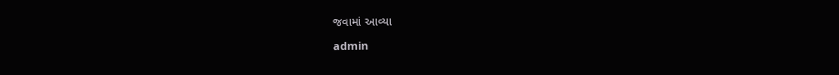જવામાં આવ્યા

admin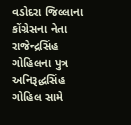વડોદરા જિલ્લાના કોંગ્રેસના નેતા રાજેન્દ્રસિંહ ગોહિલના પુત્ર અનિરૂદ્ધસિંહ ગોહિલ સામે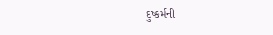દુષ્કર્મની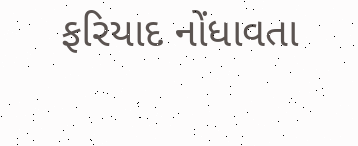ફરિયાદ નોંધાવતા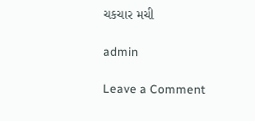ચકચાર મચી

admin

Leave a Comment